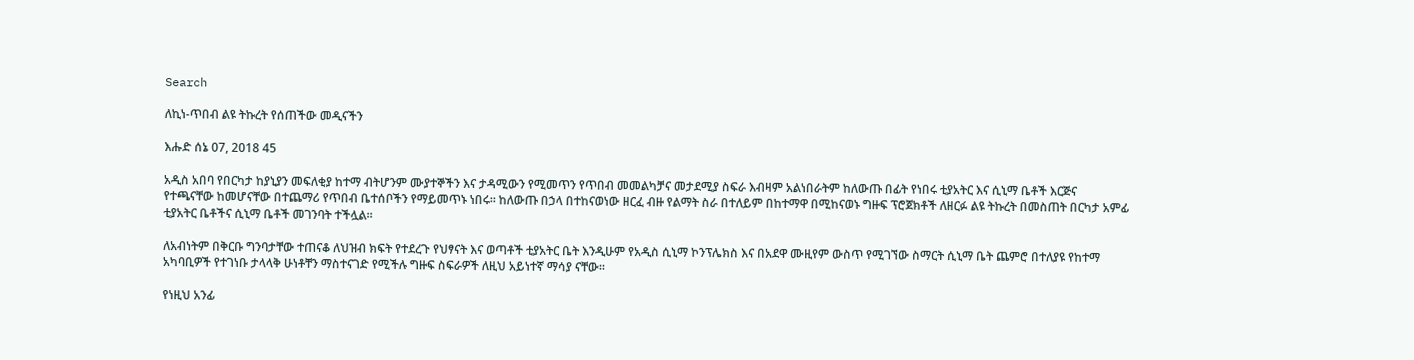Search

ለኪነ-ጥበብ ልዩ ትኩረት የሰጠችው መዲናችን

እሑድ ሰኔ 07, 2018 45

አዲስ አበባ የበርካታ ከያኒያን መፍለቂያ ከተማ ብትሆንም ሙያተኞችን እና ታዳሚውን የሚመጥን የጥበብ መመልካቻና መታደሚያ ስፍራ እብዛም አልነበራትም ከለውጡ በፊት የነበሩ ቲያአትር እና ሲኒማ ቤቶች እርጅና የተጫናቸው ከመሆናቸው በተጨማሪ የጥበብ ቤተሰቦችን የማይመጥኑ ነበሩ። ከለውጡ በኃላ በተከናወነው ዘርፈ ብዙ የልማት ስራ በተለይም በከተማዋ በሚከናወኑ ግዙፍ ፕሮጀክቶች ለዘርፉ ልዩ ትኩረት በመስጠት በርካታ አምፊ ቲያአትር ቤቶችና ሲኒማ ቤቶች መገንባት ተችሏል።

ለአብነትም በቅርቡ ግንባታቸው ተጠናቆ ለህዝብ ክፍት የተደረጉ የህፃናት እና ወጣቶች ቲያአትር ቤት እንዲሁም የአዲስ ሲኒማ ኮንፕሌክስ እና በአደዋ ሙዚየም ውስጥ የሚገኘው ስማርት ሲኒማ ቤት ጨምሮ በተለያዩ የከተማ አካባቢዎች የተገነቡ ታላላቅ ሁነቶቸን ማስተናገድ የሚችሉ ግዙፍ ስፍራዎች ለዚህ አይነተኛ ማሳያ ናቸው፡፡

የነዚህ አንፊ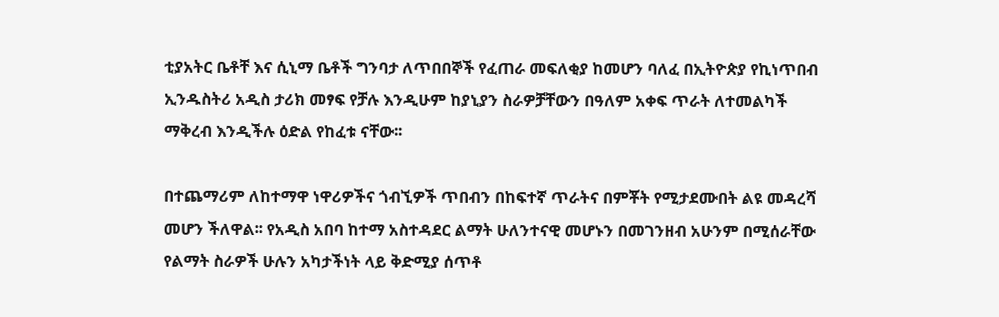ቲያአትር ቤቶቸ እና ሲኒማ ቤቶች ግንባታ ለጥበበኞች የፈጠራ መፍለቂያ ከመሆን ባለፈ በኢትዮጵያ የኪነጥበብ ኢንዱስትሪ አዲስ ታሪክ መፃፍ የቻሉ እንዲሁም ከያኒያን ስራዎቻቸውን በዓለም አቀፍ ጥራት ለተመልካች ማቅረብ እንዲችሉ ዕድል የከፈቱ ናቸው፡፡

በተጨማሪም ለከተማዋ ነዋሪዎችና ጎብኚዎች ጥበብን በከፍተኛ ጥራትና በምቾት የሚታደሙበት ልዩ መዳረሻ መሆን ችለዋል፡፡ የአዲስ አበባ ከተማ አስተዳደር ልማት ሁለንተናዊ መሆኑን በመገንዘብ አሁንም በሚሰራቸው የልማት ስራዎች ሁሉን አካታችነት ላይ ቅድሚያ ሰጥቶ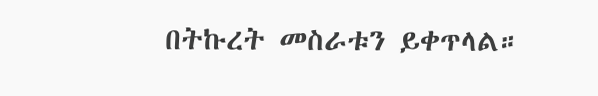በትኩረት መስራቱን ይቀጥላል።